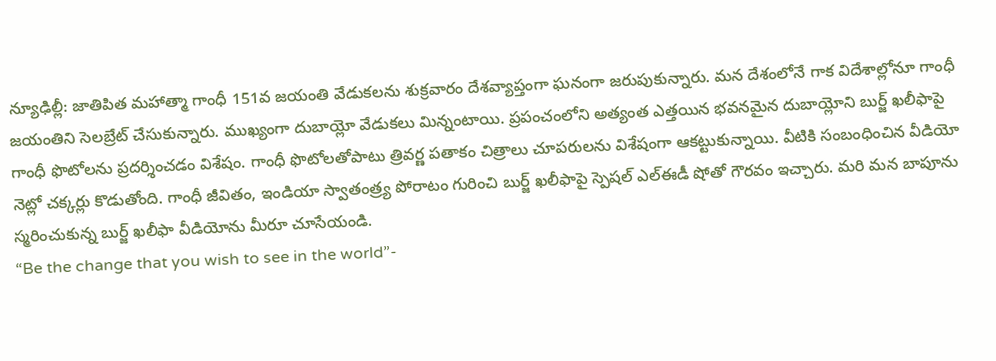న్యూఢిల్లీ: జాతిపిత మహాత్మా గాంధీ 151వ జయంతి వేడుకలను శుక్రవారం దేశవ్యాప్తంగా ఘనంగా జరుపుకున్నారు. మన దేశంలోనే గాక విదేశాల్లోనూ గాంధీ జయంతిని సెలబ్రేట్ చేసుకున్నారు. ముఖ్యంగా దుబాయ్లో వేడుకలు మిన్నంటాయి. ప్రపంచంలోని అత్యంత ఎత్తయిన భవనమైన దుబాయ్లోని బుర్జ్ ఖలీఫాపై గాంధీ ఫొటోలను ప్రదర్శించడం విశేషం. గాంధీ ఫొటోలతోపాటు త్రివర్ణ పతాకం చిత్రాలు చూపరులను విశేషంగా ఆకట్టుకున్నాయి. వీటికి సంబంధించిన వీడియో నెట్లో చక్కర్లు కొడుతోంది. గాంధీ జీవితం, ఇండియా స్వాతంత్ర్య పోరాటం గురించి బుర్జ్ ఖలీఫాపై స్పెషల్ ఎల్ఈడీ షోతో గౌరవం ఇచ్చారు. మరి మన బాపూను స్మరించుకున్న బుర్జ్ ఖలీఫా వీడియోను మీరూ చూసేయండి.
“Be the change that you wish to see in the world”-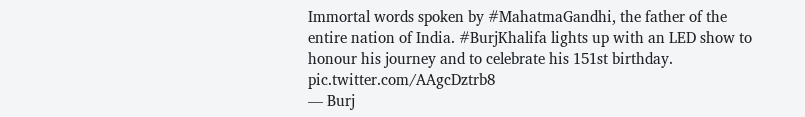Immortal words spoken by #MahatmaGandhi, the father of the entire nation of India. #BurjKhalifa lights up with an LED show to honour his journey and to celebrate his 151st birthday. pic.twitter.com/AAgcDztrb8
— Burj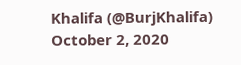Khalifa (@BurjKhalifa) October 2, 2020